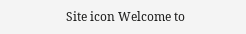Site icon Welcome to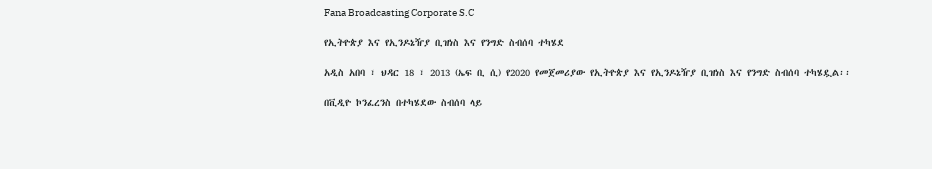Fana Broadcasting Corporate S.C

የኢትዮጵያ እና የኢንዶኔዥያ ቢዝነስ እና የንግድ ስብሰባ ተካሄደ

አዲስ አበባ ፣ ህዳር 18 ፣ 2013 (ኤፍ ቢ ሲ) የ2020 የመጀመሪያው የኢትዮጵያ እና የኢንዶኔዥያ ቢዝነስ እና የንግድ ስብሰባ ተካሄዷል፡፡

በቪዲዮ ኮንፈረንስ በተካሄደው ስብሰባ ላይ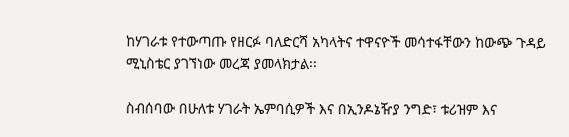ከሃገራቱ የተውጣጡ የዘርፉ ባለድርሻ አካላትና ተዋናዮች መሳተፋቸውን ከውጭ ጉዳይ ሚኒስቴር ያገኘነው መረጃ ያመላክታል፡፡

ስብሰባው በሁለቱ ሃገራት ኤምባሲዎች እና በኢንዶኔዥያ ንግድ፣ ቱሪዝም እና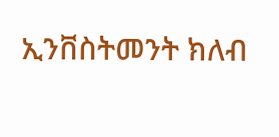ኢንቨስትመንት ክለብ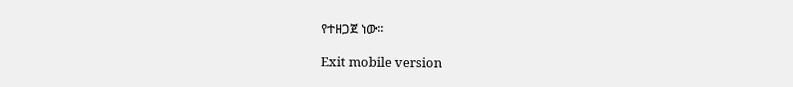የተዘጋጀ ነው፡፡

Exit mobile version